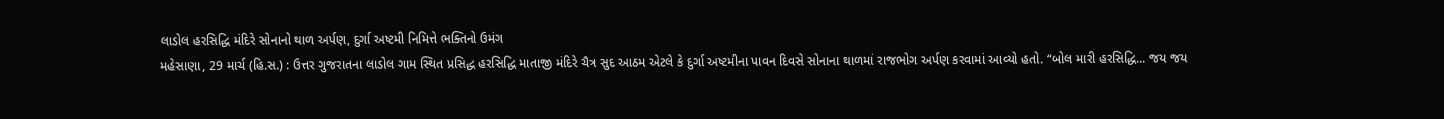લાડોલ હરસિદ્ધિ મંદિરે સોનાનો થાળ અર્પણ, દુર્ગા અષ્ટમી નિમિત્તે ભક્તિનો ઉમંગ
મહેસાણા, 29 માર્ચ (હિ.સ.) : ઉત્તર ગુજરાતના લાડોલ ગામ સ્થિત પ્રસિદ્ધ હરસિદ્ધિ માતાજી મંદિરે ચૈત્ર સુદ આઠમ એટલે કે દુર્ગા અષ્ટમીના પાવન દિવસે સોનાના થાળમાં રાજભોગ અર્પણ કરવામાં આવ્યો હતો. “બોલ મારી હરસિદ્ધિ... જય જય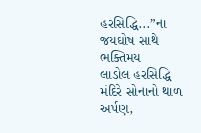હરસિદ્ધિ...”ના જયઘોષ સાથે ભક્તિમય
લાડોલ હરસિદ્ધિ મંદિરે સોનાનો થાળ અર્પણ,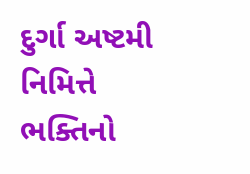દુર્ગા અષ્ટમી નિમિત્તે ભક્તિનો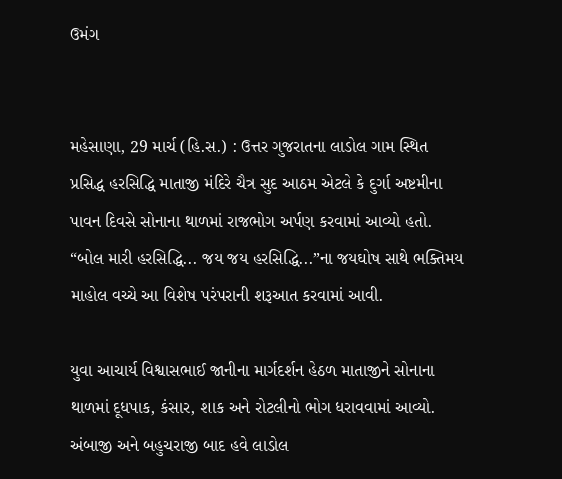ઉમંગ


મહેસાણા, 29 માર્ચ (હિ.સ.) : ઉત્તર ગુજરાતના લાડોલ ગામ સ્થિત પ્રસિદ્ધ હરસિદ્ધિ માતાજી મંદિરે ચૈત્ર સુદ આઠમ એટલે કે દુર્ગા અષ્ટમીના પાવન દિવસે સોનાના થાળમાં રાજભોગ અર્પણ કરવામાં આવ્યો હતો. “બોલ મારી હરસિદ્ધિ... જય જય હરસિદ્ધિ...”ના જયઘોષ સાથે ભક્તિમય માહોલ વચ્ચે આ વિશેષ પરંપરાની શરૂઆત કરવામાં આવી.

યુવા આચાર્ય વિશ્વાસભાઈ જાનીના માર્ગદર્શન હેઠળ માતાજીને સોનાના થાળમાં દૂધપાક, કંસાર, શાક અને રોટલીનો ભોગ ધરાવવામાં આવ્યો. અંબાજી અને બહુચરાજી બાદ હવે લાડોલ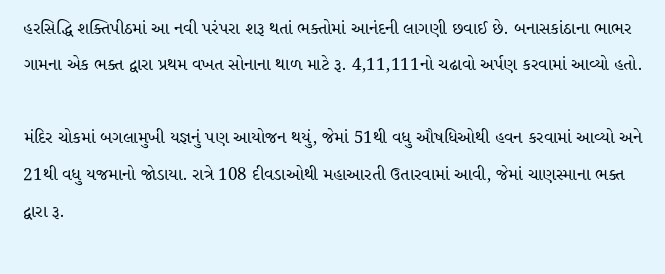હરસિદ્ધિ શક્તિપીઠમાં આ નવી પરંપરા શરૂ થતાં ભક્તોમાં આનંદની લાગણી છવાઈ છે. બનાસકાંઠાના ભાભર ગામના એક ભક્ત દ્વારા પ્રથમ વખત સોનાના થાળ માટે રૂ. 4,11,111નો ચઢાવો અર્પણ કરવામાં આવ્યો હતો.

મંદિર ચોકમાં બગલામુખી યજ્ઞનું પણ આયોજન થયું, જેમાં 51થી વધુ ઔષધિઓથી હવન કરવામાં આવ્યો અને 21થી વધુ યજમાનો જોડાયા. રાત્રે 108 દીવડાઓથી મહાઆરતી ઉતારવામાં આવી, જેમાં ચાણસ્માના ભક્ત દ્વારા રૂ.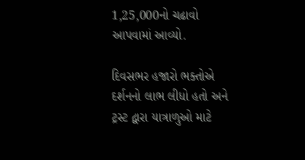1,25,000નો ચઢાવો આપવામાં આવ્યો.

દિવસભર હજારો ભક્તોએ દર્શનનો લાભ લીધો હતો અને ટ્રસ્ટ દ્વારા યાત્રાળુઓ માટે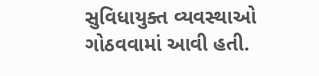સુવિધાયુક્ત વ્યવસ્થાઓ ગોઠવવામાં આવી હતી.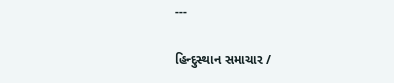---

હિન્દુસ્થાન સમાચાર /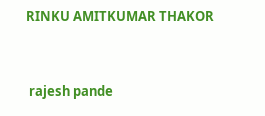RINKU AMITKUMAR THAKOR


 rajesh pande